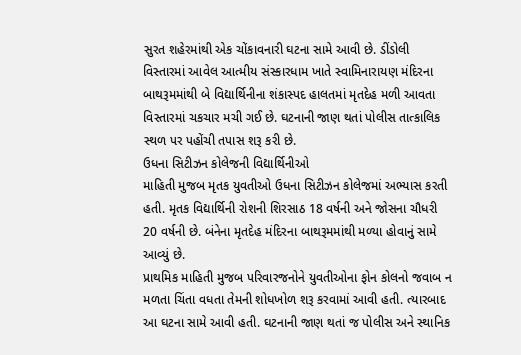સુરત શહેરમાંથી એક ચોંકાવનારી ઘટના સામે આવી છે. ડીંડોલી વિસ્તારમાં આવેલ આત્મીય સંસ્કારધામ ખાતે સ્વામિનારાયણ મંદિરના બાથરૂમમાંથી બે વિદ્યાર્થિનીના શંકાસ્પદ હાલતમાં મૃતદેહ મળી આવતા વિસ્તારમાં ચકચાર મચી ગઈ છે. ઘટનાની જાણ થતાં પોલીસ તાત્કાલિક સ્થળ પર પહોંચી તપાસ શરૂ કરી છે.
ઉધના સિટીઝન કોલેજની વિદ્યાર્થિનીઓ
માહિતી મુજબ મૃતક યુવતીઓ ઉધના સિટીઝન કોલેજમાં અભ્યાસ કરતી હતી. મૃતક વિદ્યાર્થિની રોશની શિરસાઠ 18 વર્ષની અને જોસના ચૌધરી 20 વર્ષની છે. બંનેના મૃતદેહ મંદિરના બાથરૂમમાંથી મળ્યા હોવાનું સામે આવ્યું છે.
પ્રાથમિક માહિતી મુજબ પરિવારજનોને યુવતીઓના ફોન કોલનો જવાબ ન મળતા ચિંતા વધતા તેમની શોધખોળ શરૂ કરવામાં આવી હતી. ત્યારબાદ આ ઘટના સામે આવી હતી. ઘટનાની જાણ થતાં જ પોલીસ અને સ્થાનિક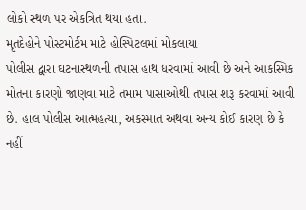લોકો સ્થળ પર એકત્રિત થયા હતા.
મૃતદેહોને પોસ્ટમોર્ટમ માટે હોસ્પિટલમાં મોકલાયા
પોલીસ દ્વારા ઘટનાસ્થળની તપાસ હાથ ધરવામાં આવી છે અને આકસ્મિક મોતના કારણો જાણવા માટે તમામ પાસાઓથી તપાસ શરૂ કરવામાં આવી છે. હાલ પોલીસ આત્મહત્યા, અકસ્માત અથવા અન્ય કોઈ કારણ છે કે નહીં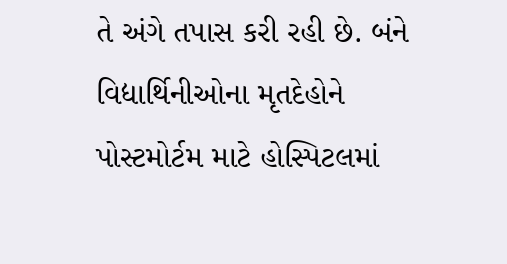તે અંગે તપાસ કરી રહી છે. બંને વિદ્યાર્થિનીઓના મૃતદેહોને પોસ્ટમોર્ટમ માટે હોસ્પિટલમાં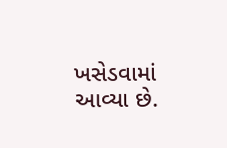ખસેડવામાં આવ્યા છે.